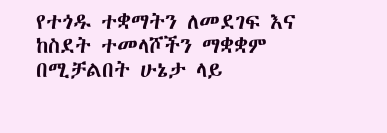የተጎዱ ተቋማትን ለመደገፍ እና ከስደት ተመላሾችን ማቋቋም በሚቻልበት ሁኔታ ላይ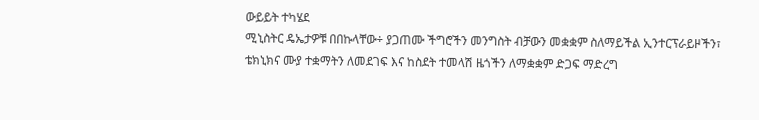ውይይት ተካሄደ
ሚኒስትር ዴኤታዎቹ በበኩላቸው÷ ያጋጠሙ ችግሮችን መንግስት ብቻውን መቋቋም ስለማይችል ኢንተርፕራይዞችን፣ ቴክኒክና ሙያ ተቋማትን ለመደገፍ እና ከስደት ተመላሽ ዜጎችን ለማቋቋም ድጋፍ ማድረግ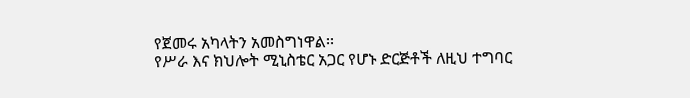የጀመሩ አካላትን አመስግነዋል፡፡
የሥራ እና ክህሎት ሚኒስቴር አጋር የሆኑ ድርጅቶች ለዚህ ተግባር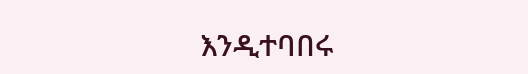እንዲተባበሩ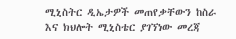ሚኒስትር ዲኤታዎች መጠየቃቸውን ከስራ እና ክህሎት ሚኒስቴር ያገኘነው መረጃ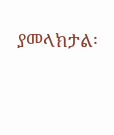ያመላክታል፡